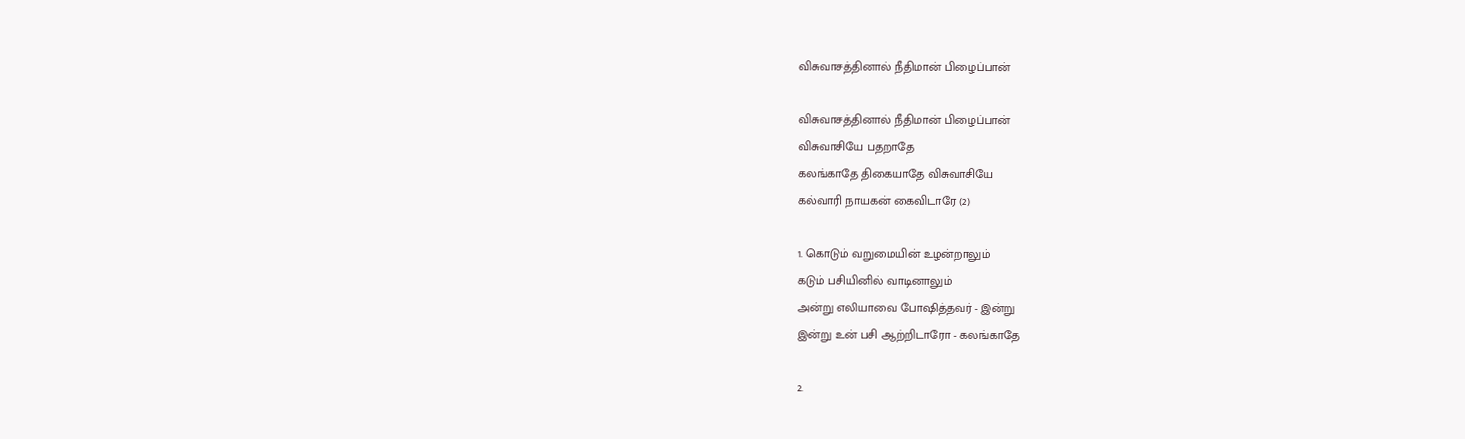விசுவாசத்தினால் நீதிமான் பிழைப்பான்

விசுவாசத்தினால் நீதிமான் பிழைப்பான்
விசுவாசியே பதறாதே
கலங்காதே திகையாதே விசுவாசியே
கல்வாரி நாயகன் கைவிடாரே (2)

1. கொடும் வறுமையின் உழன்றாலும்
கடும் பசியினில் வாடினாலும்
அன்று எலியாவை போஷித்தவர் - இன்று
இன்று உன் பசி ஆற்றிடாரோ - கலங்காதே

2.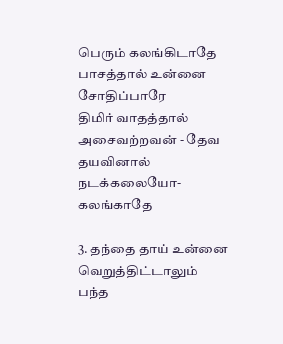பெரும் கலங்கிடாதே
பாசத்தால் உன்னை சோதிப்பாரே
திமிர் வாதத்தால் அசைவற்றவன் - தேவ
தயவினால் நடக்கலையோ- கலங்காதே

3. தந்தை தாய் உன்னை வெறுத்திட்டாலும்
பந்த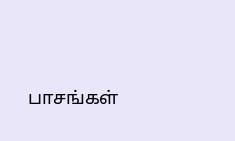பாசங்கள்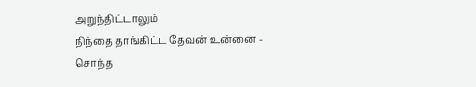அறுந்திட்டாலும்
நிந்தை தாங்கிட்ட தேவன் உன்னை - சொந்த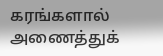கரங்களால் அணைத்துக்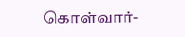கொள்வார்-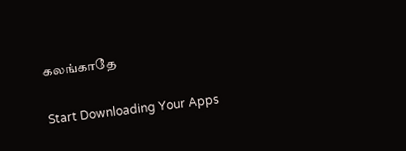கலங்காதே

Start Downloading Your Apps